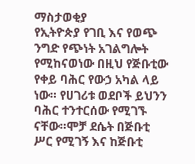ማስታወቂያ
የኢትዮጵያ የገቢ እና የወጭ ንግድ የጭነት አገልግሎት የሚከናወነው በዚህ የጅቡቲው የቀይ ባሕር የውኃ አካል ላይ ነው። የሀገሪቱ ወደቦች ይህንን ባሕር ተንተርሰው የሚገኙ ናቸው።ሞቻ ደሴት በጅቡቲ ሥር የሚገኝ እና ከጅቡቲ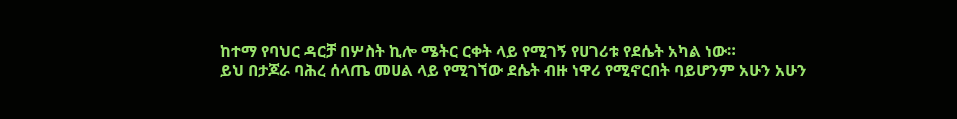ከተማ የባህር ዳርቻ በሦስት ኪሎ ሜትር ርቀት ላይ የሚገኝ የሀገሪቱ የደሴት አካል ነው።
ይህ በታጆራ ባሕረ ሰላጤ መሀል ላይ የሚገኘው ደሴት ብዙ ነዋሪ የሚኖርበት ባይሆንም አሁን አሁን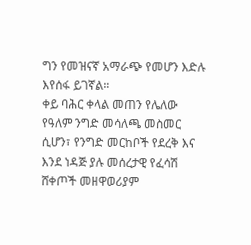ግን የመዝናኛ አማራጭ የመሆን እድሉ እየሰፋ ይገኛል።
ቀይ ባሕር ቀላል መጠን የሌለው የዓለም ንግድ መሳለጫ መስመር ሲሆን፣ የንግድ መርከቦች የደረቅ እና እንደ ነዳጅ ያሉ መሰረታዊ የፈሳሽ ሸቀጦች መዘዋወሪያም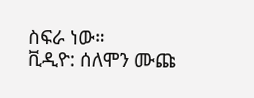ስፍራ ነው።
ቪዲዮ: ሰለሞን ሙጩ